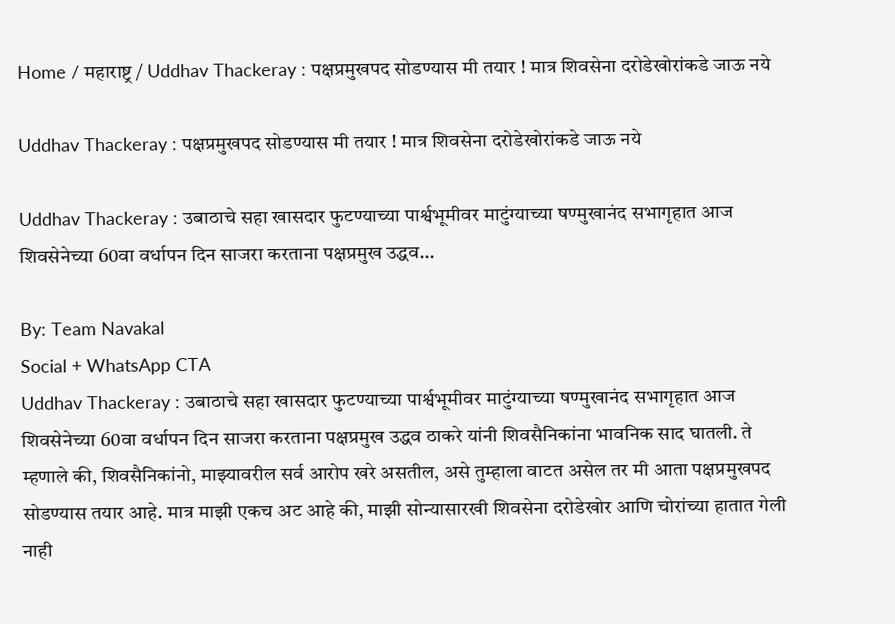Home / महाराष्ट्र / Uddhav Thackeray : पक्षप्रमुखपद सोडण्यास मी तयार ! मात्र शिवसेना दरोडेखोरांकडे जाऊ नये

Uddhav Thackeray : पक्षप्रमुखपद सोडण्यास मी तयार ! मात्र शिवसेना दरोडेखोरांकडे जाऊ नये

Uddhav Thackeray : उबाठाचे सहा खासदार फुटण्याच्या पार्श्वभूमीवर माटुंग्याच्या षण्मुखानंद सभागृहात आज शिवसेनेच्या 60वा वर्धापन दिन साजरा करताना पक्षप्रमुख उद्धव...

By: Team Navakal
Social + WhatsApp CTA
Uddhav Thackeray : उबाठाचे सहा खासदार फुटण्याच्या पार्श्वभूमीवर माटुंग्याच्या षण्मुखानंद सभागृहात आज शिवसेनेच्या 60वा वर्धापन दिन साजरा करताना पक्षप्रमुख उद्धव ठाकरे यांनी शिवसैनिकांना भावनिक साद घातली. ते म्हणाले की, शिवसैनिकांनो, माझ्यावरील सर्व आरोप खरे असतील, असे तुम्हाला वाटत असेल तर मी आता पक्षप्रमुखपद सोडण्यास तयार आहे. मात्र माझी एकच अट आहे की, माझी सोन्यासारखी शिवसेना दरोडेखोर आणि चोरांच्या हातात गेली नाही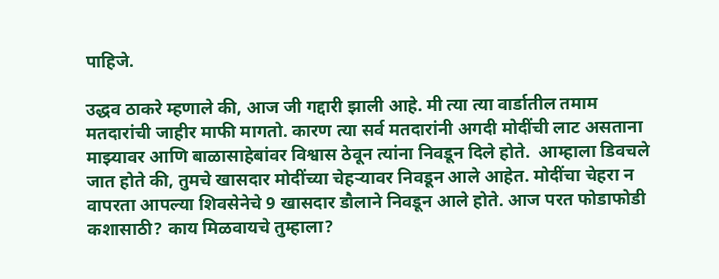पाहिजे.

उद्धव ठाकरे म्हणाले की, आज जी गद्दारी झाली आहे. मी त्या त्या वार्डातील तमाम मतदारांची जाहीर माफी मागतो. कारण त्या सर्व मतदारांनी अगदी मोदींची लाट असताना माझ्यावर आणि बाळासाहेबांवर विश्वास ठेवून त्यांना निवडून दिले होते.  आम्हाला डिवचले जात होते की, तुमचे खासदार मोदींच्या चेहर्‍यावर निवडून आले आहेत. मोदींचा चेहरा न वापरता आपल्या शिवसेनेचे 9 खासदार डौलाने निवडून आले होते. आज परत फोडाफोडी कशासाठी? काय मिळवायचे तुम्हाला?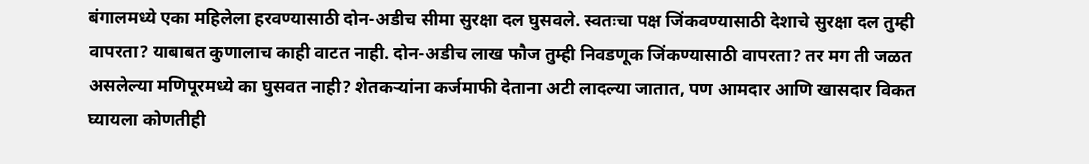बंगालमध्ये एका महिलेला हरवण्यासाठी दोन-अडीच सीमा सुरक्षा दल घुसवले. स्वतःचा पक्ष जिंकवण्यासाठी देशाचे सुरक्षा दल तुम्ही वापरता? याबाबत कुणालाच काही वाटत नाही. दोन-अडीच लाख फौज तुम्ही निवडणूक जिंकण्यासाठी वापरता? तर मग ती जळत असलेल्या मणिपूरमध्ये का घुसवत नाही? शेतकर्‍यांना कर्जमाफी देताना अटी लादल्या जातात, पण आमदार आणि खासदार विकत घ्यायला कोणतीही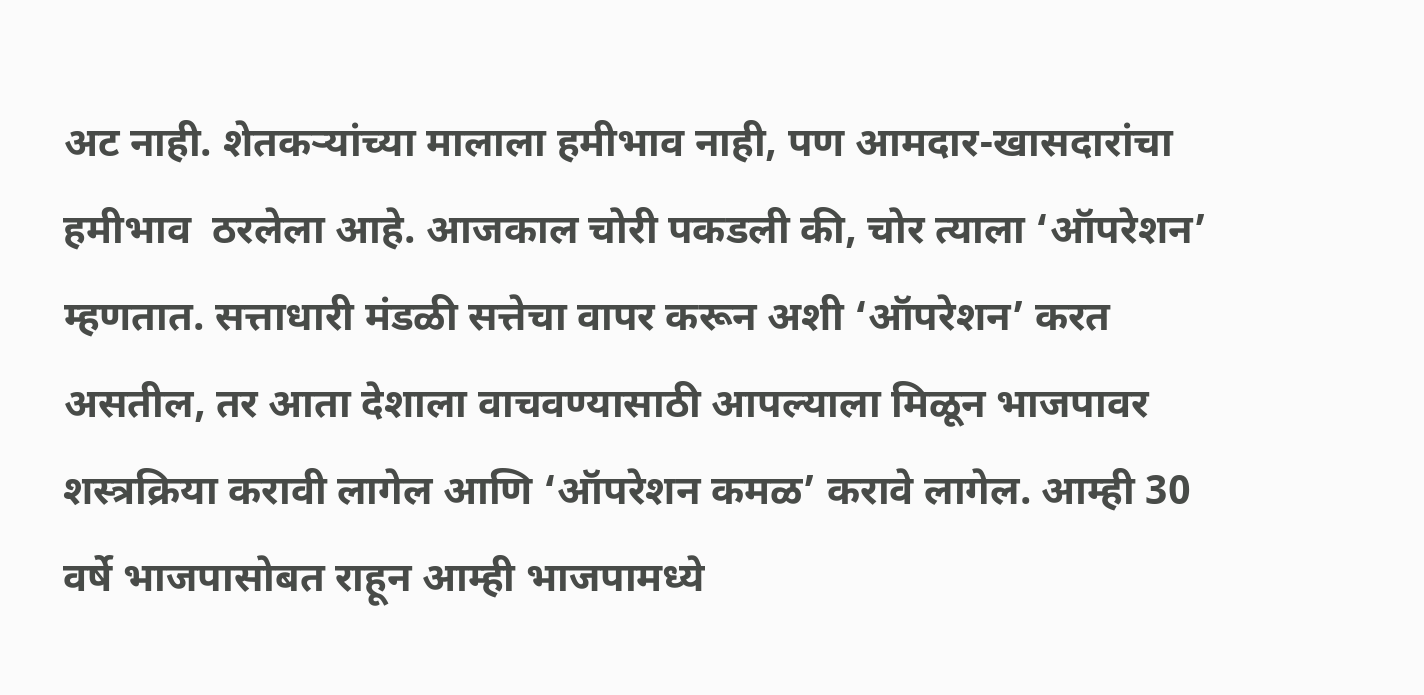अट नाही. शेतकर्‍यांच्या मालाला हमीभाव नाही, पण आमदार-खासदारांचा हमीभाव  ठरलेला आहे. आजकाल चोरी पकडली की, चोर त्याला ‘ऑपरेशन’ म्हणतात. सत्ताधारी मंडळी सत्तेचा वापर करून अशी ‘ऑपरेशन’ करत असतील, तर आता देशाला वाचवण्यासाठी आपल्याला मिळून भाजपावर शस्त्रक्रिया करावी लागेल आणि ‘ऑपरेशन कमळ’ करावे लागेल. आम्ही 30 वर्षे भाजपासोबत राहून आम्ही भाजपामध्ये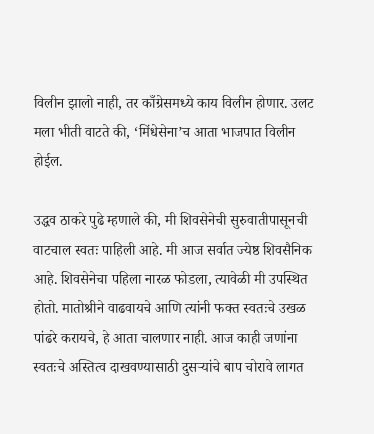विलीन झालो नाही, तर काँग्रेसमध्ये काय विलीन होणार. उलट मला भीती वाटते की, ‘मिंधेसेना’च आता भाजपात विलीन होईल.

उद्धव ठाकरे पुढे म्हणाले की, मी शिवसेनेची सुरुवातीपासूनची वाटचाल स्वतः पाहिली आहे. मी आज सर्वात ज्येष्ठ शिवसैनिक आहे. शिवसेनेचा पहिला नारळ फोडला, त्यावेळी मी उपस्थित होतो. मातोश्रीने वाढवायचे आणि त्यांनी फक्त स्वतःचे उखळ पांढरे करायचे, हे आता चालणार नाही. आज काही जणांना स्वतःचे अस्तित्व दाखवण्यासाठी दुसर्‍यांचे बाप चोरावे लागत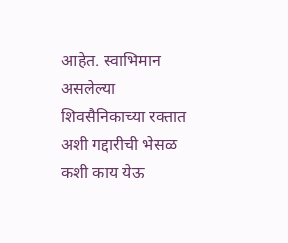आहेत. स्वाभिमान असलेल्या शिवसैनिकाच्या रक्तात अशी गद्दारीची भेसळ कशी काय येऊ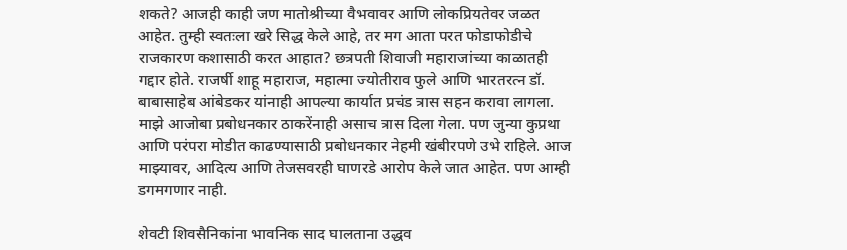शकते? आजही काही जण मातोश्रीच्या वैभवावर आणि लोकप्रियतेवर जळत आहेत. तुम्ही स्वतःला खरे सिद्ध केले आहे, तर मग आता परत फोडाफोडीचे राजकारण कशासाठी करत आहात? छत्रपती शिवाजी महाराजांच्या काळातही गद्दार होते. राजर्षी शाहू महाराज, महात्मा ज्योतीराव फुले आणि भारतरत्न डॉ. बाबासाहेब आंबेडकर यांनाही आपल्या कार्यात प्रचंड त्रास सहन करावा लागला. माझे आजोबा प्रबोधनकार ठाकरेंनाही असाच त्रास दिला गेला. पण जुन्या कुप्रथा आणि परंपरा मोडीत काढण्यासाठी प्रबोधनकार नेहमी खंबीरपणे उभे राहिले. आज माझ्यावर, आदित्य आणि तेजसवरही घाणरडे आरोप केले जात आहेत. पण आम्ही डगमगणार नाही.

शेवटी शिवसैनिकांना भावनिक साद घालताना उद्धव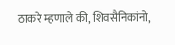ठाकरे म्हणाले की, शिवसैनिकांनो,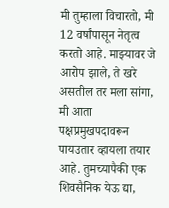मी तुम्हाला विचारतो, मी 12 वर्षांपासून नेतृत्व करतो आहे. माझ्यावर जे आरोप झाले, ते खरे असतील तर मला सांगा, मी आता पक्षप्रमुखपदावरून पायउतार व्हायला तयार आहे. तुमच्यापैकी एक शिवसैनिक येऊ द्या,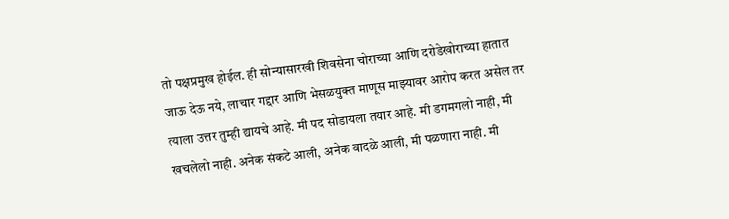तो पक्षप्रमुख होईल. ही सोन्यासारखी शिवसेना चोराच्या आणि दरोडेखोराच्या हातात जाऊ देऊ नये, लाचार गद्दार आणि भेसळयुक्त माणूस माझ्यावर आरोप करत असेल तर त्याला उत्तर तुम्ही द्यायचे आहे. मी पद सोडायला तयार आहे. मी डगमगलो नाही, मी खचलेलो नाही. अनेक संकटे आली, अनेक वादळे आली, मी पळणारा नाही. मी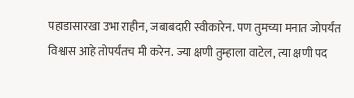पहाडासारखा उभा राहीन, जबाबदारी स्वीकारेन. पण तुमच्या मनात जोपर्यंत विश्वास आहे तोपर्यंतच मी करेन. ज्या क्षणी तुम्हाला वाटेल, त्या क्षणी पद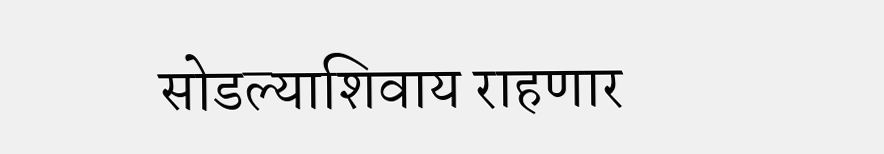सोडल्याशिवाय राहणार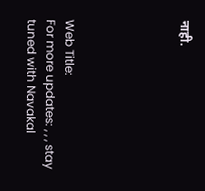नाही.





Web Title:
For more updates: , , , stay tuned with Navakal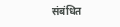संबंधित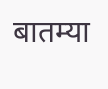बातम्या